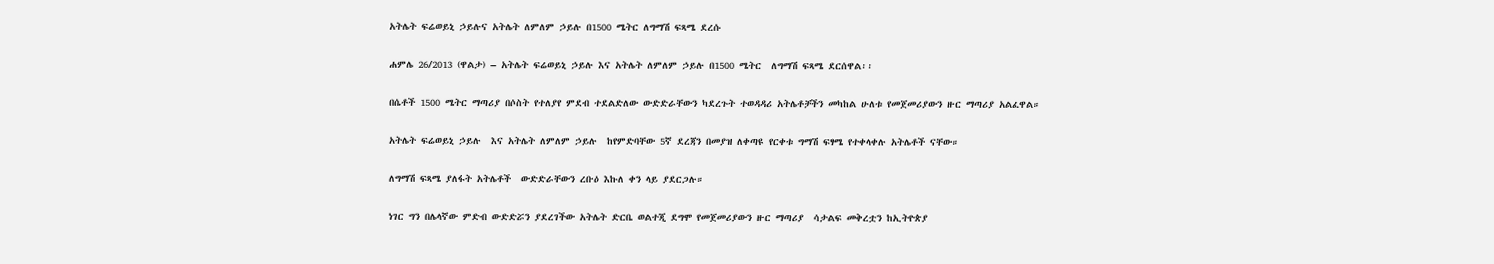አትሌት ፍሬወይኒ ኃይሉና አትሌት ለምለም ኃይሉ በ1500 ሜትር ለግማሽ ፍጻሜ ደረሱ

ሐምሌ 26/2013 (ዋልታ) – አትሌት ፍሬወይኒ ኃይሉ እና አትሌት ለምለም ኃይሉ በ1500 ሜትር  ለግማሽ ፍጻሜ ደርሰዋል፡፡

በሴቶች 1500 ሜትር ማጣሪያ በሶስት የተለያየ ምደብ ተደልድለው ውድድራቸውን ካደረጉት ተወዳዳሪ አትሌቶቻችን መካከል ሁለቱ የመጀመሪያውን ዙር ማጣሪያ አልፈዋል።

አትሌት ፍሬወይኒ ኃይሉ  እና አትሌት ለምለም ኃይሉ  ከየምድባቸው 5ኛ ደረጃን በመያዝ ለቀጣዩ የርቀቱ ግማሽ ፍፃሜ የተቀላቀሉ አትሌቶች ናቸው።

ለግማሽ ፍጻሜ ያለፋት አትሌቶች  ውድድራቸውን ረቡዕ እኩለ ቀን ላይ ያደርጋሉ።

ነገር ግን በሌላኛው ምድብ ውድድሯን ያደረገችው አትሌት ድርቤ ወልተጂ ደግሞ የመጀመሪያውን ዙር ማጣሪያ  ሳታልፍ መቅረቷን ከኢትዮጵያ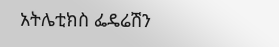አትሌቲክስ ፌዴሬሽን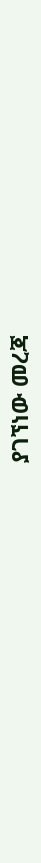ያገኘነው መረጃ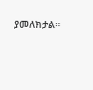ያመለክታል።